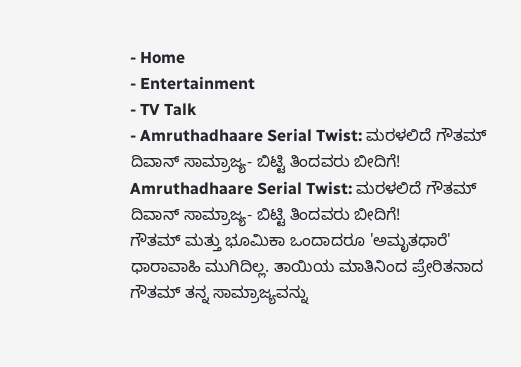- Home
- Entertainment
- TV Talk
- Amruthadhaare Serial Twist: ಮರಳಲಿದೆ ಗೌತಮ್ ದಿವಾನ್ ಸಾಮ್ರಾಜ್ಯ- ಬಿಟ್ಟಿ ತಿಂದವರು ಬೀದಿಗೆ!
Amruthadhaare Serial Twist: ಮರಳಲಿದೆ ಗೌತಮ್ ದಿವಾನ್ ಸಾಮ್ರಾಜ್ಯ- ಬಿಟ್ಟಿ ತಿಂದವರು ಬೀದಿಗೆ!
ಗೌತಮ್ ಮತ್ತು ಭೂಮಿಕಾ ಒಂದಾದರೂ 'ಅಮೃತಧಾರೆ' ಧಾರಾವಾಹಿ ಮುಗಿದಿಲ್ಲ. ತಾಯಿಯ ಮಾತಿನಿಂದ ಪ್ರೇರಿತನಾದ ಗೌತಮ್ ತನ್ನ ಸಾಮ್ರಾಜ್ಯವನ್ನು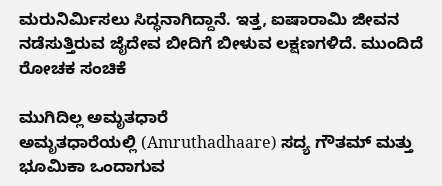ಮರುನಿರ್ಮಿಸಲು ಸಿದ್ಧನಾಗಿದ್ದಾನೆ. ಇತ್ತ, ಐಷಾರಾಮಿ ಜೀವನ ನಡೆಸುತ್ತಿರುವ ಜೈದೇವ ಬೀದಿಗೆ ಬೀಳುವ ಲಕ್ಷಣಗಳಿದೆ. ಮುಂದಿದೆ ರೋಚಕ ಸಂಚಿಕೆ

ಮುಗಿದಿಲ್ಲ ಅಮೃತಧಾರೆ
ಅಮೃತಧಾರೆಯಲ್ಲಿ (Amruthadhaare) ಸದ್ಯ ಗೌತಮ್ ಮತ್ತು ಭೂಮಿಕಾ ಒಂದಾಗುವ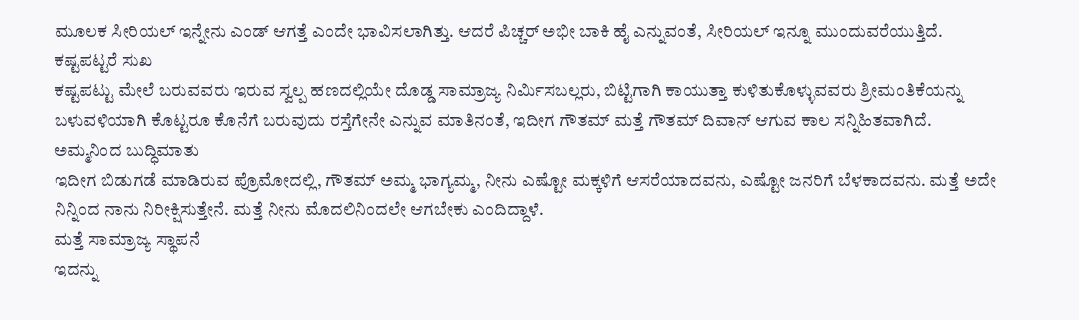ಮೂಲಕ ಸೀರಿಯಲ್ ಇನ್ನೇನು ಎಂಡ್ ಆಗತ್ತೆ ಎಂದೇ ಭಾವಿಸಲಾಗಿತ್ತು. ಆದರೆ ಪಿಚ್ಚರ್ ಅಭೀ ಬಾಕಿ ಹೈ ಎನ್ನುವಂತೆ, ಸೀರಿಯಲ್ ಇನ್ನೂ ಮುಂದುವರೆಯುತ್ತಿದೆ.
ಕಷ್ಟಪಟ್ಟರೆ ಸುಖ
ಕಷ್ಟಪಟ್ಟು ಮೇಲೆ ಬರುವವರು ಇರುವ ಸ್ವಲ್ಪ ಹಣದಲ್ಲಿಯೇ ದೊಡ್ಡ ಸಾಮ್ರಾಜ್ಯ ನಿರ್ಮಿಸಬಲ್ಲರು, ಬಿಟ್ಟಿಗಾಗಿ ಕಾಯುತ್ತಾ ಕುಳಿತುಕೊಳ್ಳುವವರು ಶ್ರೀಮಂತಿಕೆಯನ್ನು ಬಳುವಳಿಯಾಗಿ ಕೊಟ್ಟರೂ ಕೊನೆಗೆ ಬರುವುದು ರಸ್ತೆಗೇನೇ ಎನ್ನುವ ಮಾತಿನಂತೆ, ಇದೀಗ ಗೌತಮ್ ಮತ್ತೆ ಗೌತಮ್ ದಿವಾನ್ ಆಗುವ ಕಾಲ ಸನ್ನಿಹಿತವಾಗಿದೆ.
ಅಮ್ಮನಿಂದ ಬುದ್ಧಿಮಾತು
ಇದೀಗ ಬಿಡುಗಡೆ ಮಾಡಿರುವ ಪ್ರೊಮೋದಲ್ಲಿ, ಗೌತಮ್ ಅಮ್ಮ ಭಾಗ್ಯಮ್ಮ, ನೀನು ಎಷ್ಟೋ ಮಕ್ಕಳಿಗೆ ಆಸರೆಯಾದವನು, ಎಷ್ಟೋ ಜನರಿಗೆ ಬೆಳಕಾದವನು. ಮತ್ತೆ ಅದೇ ನಿನ್ನಿಂದ ನಾನು ನಿರೀಕ್ಷಿಸುತ್ತೇನೆ. ಮತ್ತೆ ನೀನು ಮೊದಲಿನಿಂದಲೇ ಆಗಬೇಕು ಎಂದಿದ್ದಾಳೆ.
ಮತ್ತೆ ಸಾಮ್ರಾಜ್ಯ ಸ್ಥಾಪನೆ
ಇದನ್ನು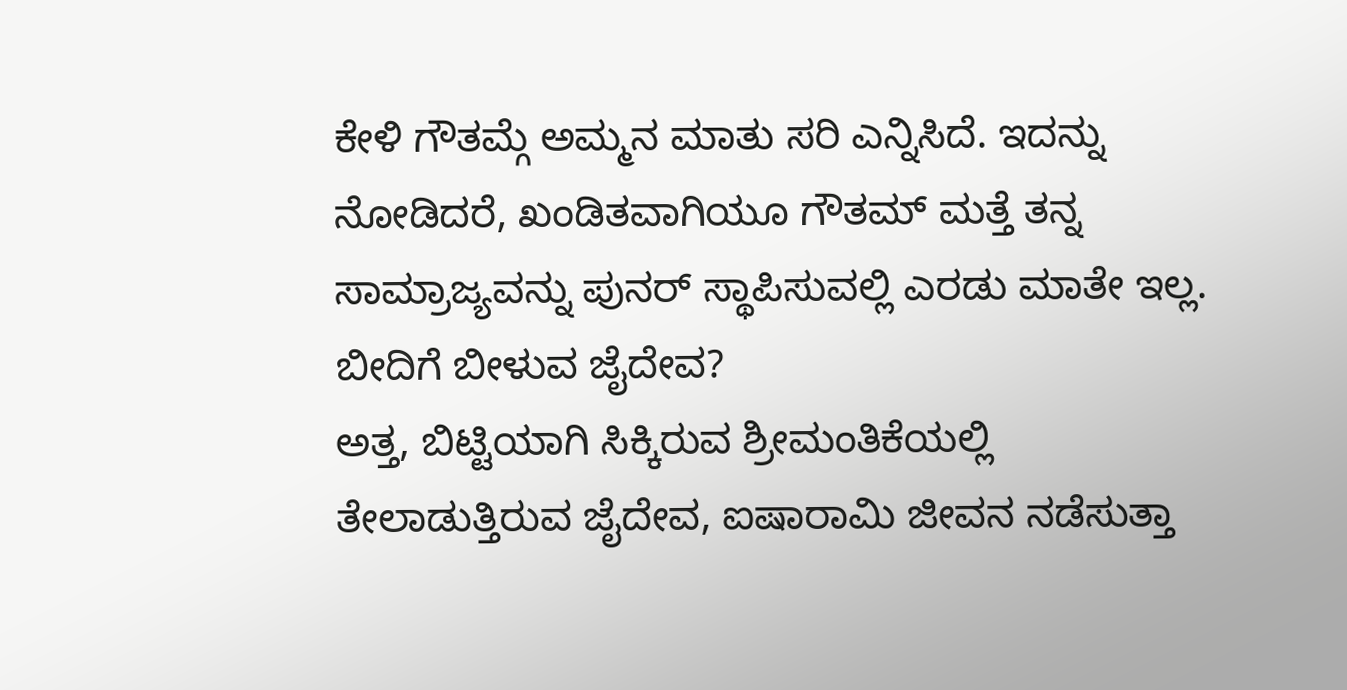ಕೇಳಿ ಗೌತಮ್ಗೆ ಅಮ್ಮನ ಮಾತು ಸರಿ ಎನ್ನಿಸಿದೆ. ಇದನ್ನು ನೋಡಿದರೆ, ಖಂಡಿತವಾಗಿಯೂ ಗೌತಮ್ ಮತ್ತೆ ತನ್ನ ಸಾಮ್ರಾಜ್ಯವನ್ನು ಪುನರ್ ಸ್ಥಾಪಿಸುವಲ್ಲಿ ಎರಡು ಮಾತೇ ಇಲ್ಲ.
ಬೀದಿಗೆ ಬೀಳುವ ಜೈದೇವ?
ಅತ್ತ, ಬಿಟ್ಟಿಯಾಗಿ ಸಿಕ್ಕಿರುವ ಶ್ರೀಮಂತಿಕೆಯಲ್ಲಿ ತೇಲಾಡುತ್ತಿರುವ ಜೈದೇವ, ಐಷಾರಾಮಿ ಜೀವನ ನಡೆಸುತ್ತಾ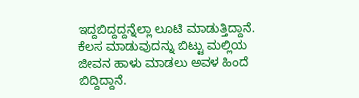ಇದ್ದಬಿದ್ದದ್ದನ್ನೆಲ್ಲಾ ಲೂಟಿ ಮಾಡುತ್ತಿದ್ದಾನೆ. ಕೆಲಸ ಮಾಡುವುದನ್ನು ಬಿಟ್ಟು ಮಲ್ಲಿಯ ಜೀವನ ಹಾಳು ಮಾಡಲು ಅವಳ ಹಿಂದೆ ಬಿದ್ದಿದ್ದಾನೆ.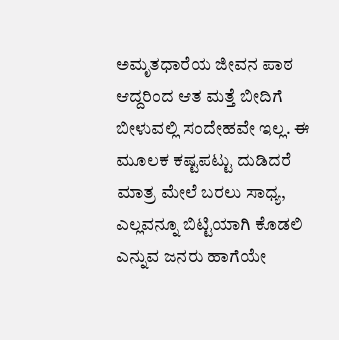ಅಮೃತಧಾರೆಯ ಜೀವನ ಪಾಠ
ಆದ್ದರಿಂದ ಆತ ಮತ್ತೆ ಬೀದಿಗೆ ಬೀಳುವಲ್ಲಿ ಸಂದೇಹವೇ ಇಲ್ಲ. ಈ ಮೂಲಕ ಕಷ್ಟಪಟ್ಟು ದುಡಿದರೆ ಮಾತ್ರ ಮೇಲೆ ಬರಲು ಸಾಧ್ಯ, ಎಲ್ಲವನ್ನೂ ಬಿಟ್ಟಿಯಾಗಿ ಕೊಡಲಿ ಎನ್ನುವ ಜನರು ಹಾಗೆಯೇ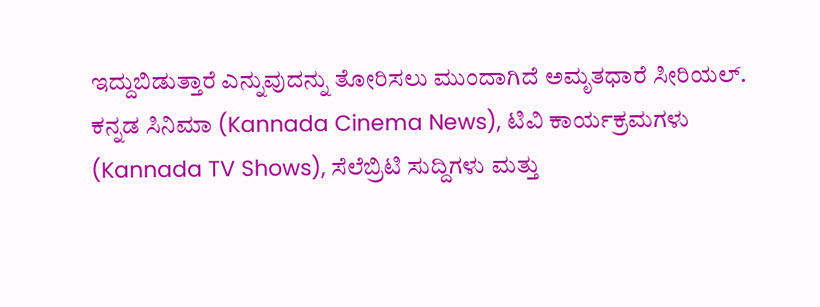ಇದ್ದುಬಿಡುತ್ತಾರೆ ಎನ್ನುವುದನ್ನು ತೋರಿಸಲು ಮುಂದಾಗಿದೆ ಅಮೃತಧಾರೆ ಸೀರಿಯಲ್.
ಕನ್ನಡ ಸಿನಿಮಾ (Kannada Cinema News), ಟಿವಿ ಕಾರ್ಯಕ್ರಮಗಳು (Kannada TV Shows), ಸೆಲೆಬ್ರಿಟಿ ಸುದ್ದಿಗಳು ಮತ್ತು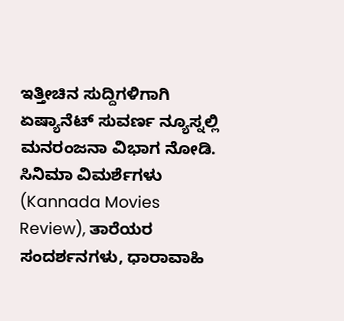ಇತ್ತೀಚಿನ ಸುದ್ದಿಗಳಿಗಾಗಿ ಏಷ್ಯಾನೆಟ್ ಸುವರ್ಣ ನ್ಯೂಸ್ನಲ್ಲಿ ಮನರಂಜನಾ ವಿಭಾಗ ನೋಡಿ. ಸಿನಿಮಾ ವಿಮರ್ಶೆಗಳು (Kannada Movies Review), ತಾರೆಯರ ಸಂದರ್ಶನಗಳು, ಧಾರಾವಾಹಿ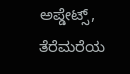ಅಪ್ಡೇಟ್ಸ್, ತೆರೆಮರೆಯ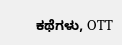ಕಥೆಗಳು, OTT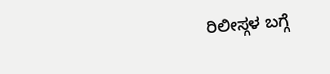ರಿಲೀಸ್ಗಳ ಬಗ್ಗೆ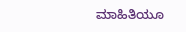ಮಾಹಿತಿಯೂ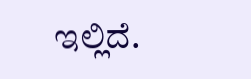ಇಲ್ಲಿದೆ.